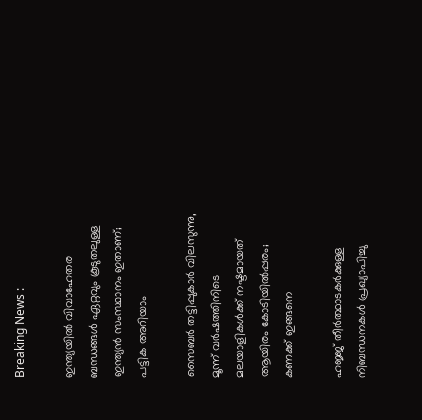Breaking News :

ഇന്ത്യയില്‍ വിവാഹേതര ബന്ധങ്ങള്‍ ഏറ്റവും കൂടുതലുള്ള ഇന്ത്യന്‍ സംസ്ഥാനം ഇതാണ്; പട്ടിക അറിയാം

സൈബര്‍ തട്ടിപ്പുകാര്‍ വിലസുന്നു, മൂന്ന് വര്‍ഷത്തിനിടെ മലയാളികള്‍ക്ക് നഷ്ടമായത് ആയിരം കോടിയില്‍പ്പരം; കണക്ക് ഇങ്ങനെ

ഹജ്ജ് തീർത്ഥാടകർക്കുള്ള നിബന്ധനകൾ പ്രഖ്യാപിച്ചു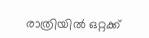രാത്രിയിൽ ഒറ്റക്ക്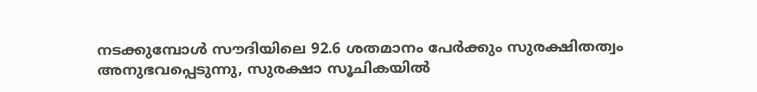നടക്കുമ്പോൾ സൗദിയിലെ 92.6 ശതമാനം പേർക്കും സുരക്ഷിതത്വം അനുഭവപ്പെടുന്നു, സുരക്ഷാ സൂചികയിൽ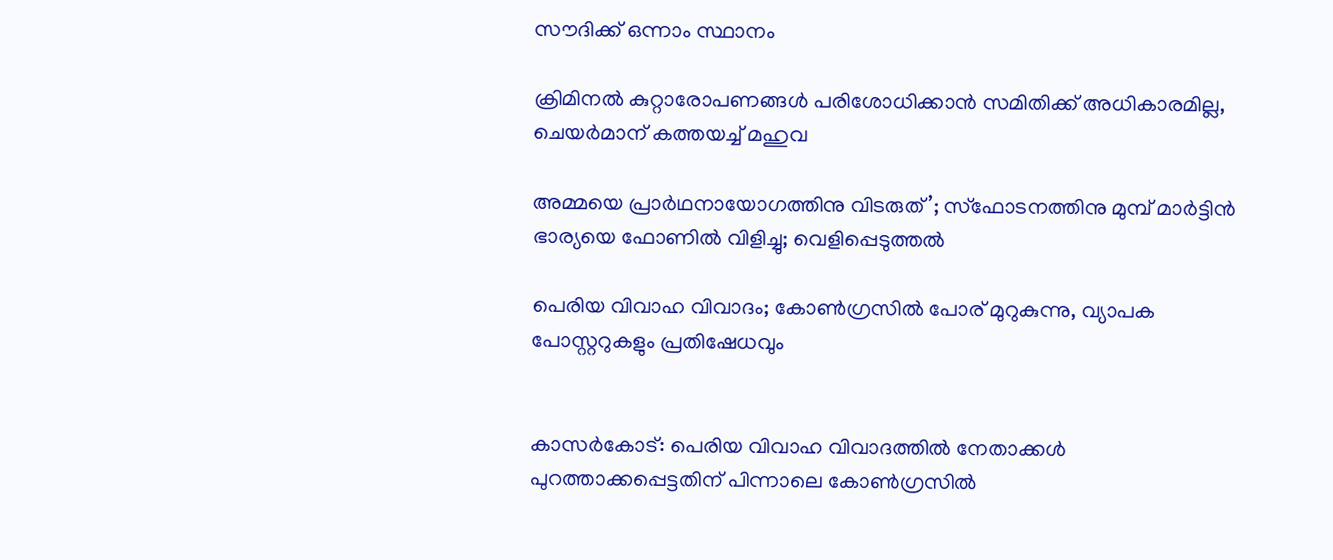സൗദിക്ക് ഒന്നാം സ്ഥാനം

ക്രിമിനല്‍ കുറ്റാരോപണങ്ങള്‍ പരിശോധിക്കാന്‍ സമിതിക്ക്‌ അധികാരമില്ല, ചെയര്‍മാന്‌ കത്തയച്ച് മഹുവ

അമ്മയെ പ്രാര്‍ഥനായോഗത്തിനു വിടരുത്’; സ്‌ഫോടനത്തിനു മുമ്പ് മാര്‍ട്ടിന്‍ ഭാര്യയെ ഫോണില്‍ വിളിച്ചു; വെളിപ്പെടുത്തല്‍

പെരിയ വിവാഹ വിവാദം; കോൺഗ്രസില്‍ പോര് മുറുകുന്നു, വ്യാപക പോസ്റ്ററുകളും പ്രതിഷേധവും


കാസർകോട്: പെരിയ വിവാഹ വിവാദത്തിൽ നേതാക്കൾ പുറത്താക്കപ്പെട്ടതിന് പിന്നാലെ കോൺഗ്രസിൽ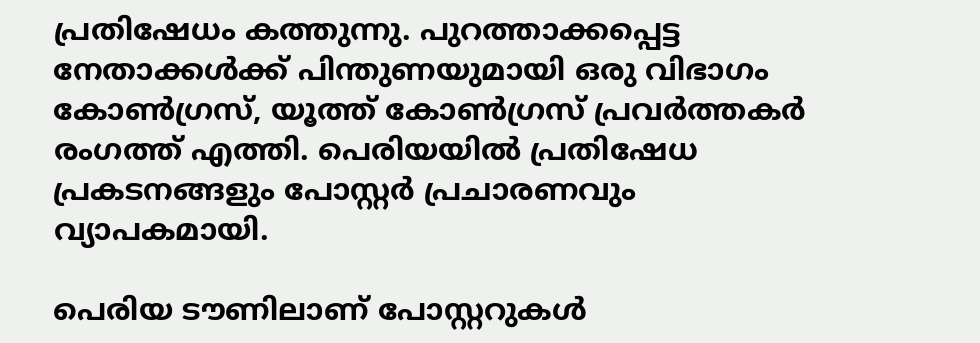പ്രതിഷേധം കത്തുന്നു. പുറത്താക്കപ്പെട്ട നേതാക്കൾക്ക് പിന്തുണയുമായി ഒരു വിഭാഗം കോൺഗ്രസ്‌, യൂത്ത് കോൺഗ്രസ്‌ പ്രവർത്തകർ രംഗത്ത് എത്തി. പെരിയയിൽ പ്രതിഷേധ പ്രകടനങ്ങളും പോസ്റ്റർ പ്രചാരണവും വ്യാപകമായി.

പെരിയ ടൗണിലാണ് പോസ്റ്ററുകൾ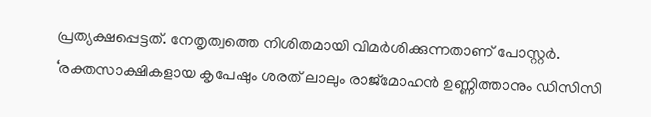പ്രത്യക്ഷപ്പെട്ടത്. നേതൃത്വത്തെ നിശിതമായി വിമർശിക്കുന്നതാണ് പോസ്റ്റർ. ‘രക്തസാക്ഷികളായ കൃപേഷും ശരത് ലാലും രാജ്മോഹൻ ഉണ്ണിത്താനും ഡിസിസി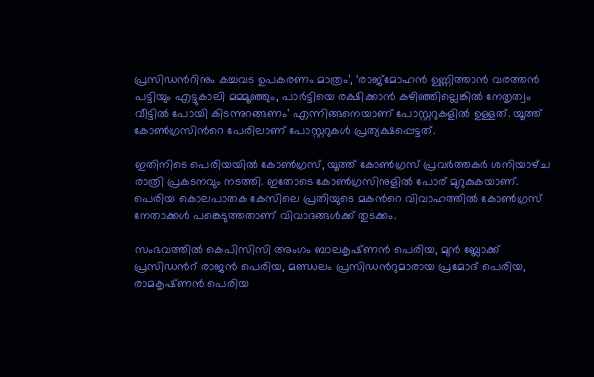പ്രസിഡന്‍റിനും കച്ചവട ഉപകരണം മാത്രം’, ‘രാജ്മോഹൻ ഉണ്ണിത്താൻ വരത്തൻ പട്ടിയും എട്ടുകാലി മമ്മൂഞ്ഞും, പാർട്ടിയെ രക്ഷിക്കാൻ കഴിഞ്ഞില്ലെങ്കിൽ നേതൃത്വം വീട്ടിൽ പോയി കിടന്നുറങ്ങണം’ എന്നിങ്ങനെയാണ് പോസ്റ്ററുകളിൽ ഉള്ളത്. യൂത്ത് കോൺഗ്രസിന്‍റെ പേരിലാണ് പോസ്റ്ററുകൾ പ്രത്യക്ഷപ്പെട്ടത്.

ഇതിനിടെ പെരിയയിൽ കോൺഗ്രസ്, യൂത്ത് കോൺഗ്രസ്‌ പ്രവർത്തകർ ശനിയാഴ്‌ച രാത്രി പ്രകടനവും നടത്തി. ഇതോടെ കോൺഗ്രസിനുളിൽ പോര് മുറുകുകയാണ്. പെരിയ കൊലപാതക കേസിലെ പ്രതിയുടെ മകന്‍റെ വിവാഹത്തിൽ കോൺഗ്രസ് നേതാക്കൾ പങ്കെടുത്തതാണ് വിവാദങ്ങൾക്ക് തുടക്കം.

സംഭവത്തിൽ കെപിസിസി അംഗം ബാലകൃഷ്‌ണൻ പെരിയ, മുൻ ബ്ലോക്ക് പ്രസിഡന്‍റ് രാജൻ പെരിയ, മണ്ഡലം പ്രസിഡന്‍റുമാരായ പ്രമോദ് പെരിയ, രാമകൃഷ്‌ണൻ പെരിയ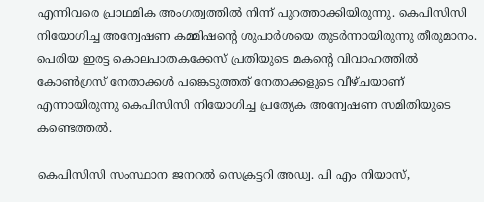എന്നിവരെ പ്രാഥമിക അംഗത്വത്തിൽ നിന്ന് പുറത്താക്കിയിരുന്നു. കെപിസിസി നിയോഗിച്ച അന്വേഷണ കമ്മിഷന്‍റെ ശുപാർശയെ തുടർന്നായിരുന്നു തീരുമാനം. പെരിയ ഇരട്ട കൊലപാതകക്കേസ് പ്രതിയുടെ മകന്‍റെ വിവാഹത്തിൽ കോൺഗ്രസ് നേതാക്കൾ പങ്കെടുത്തത് നേതാക്കളുടെ വീഴ്‌ചയാണ് എന്നായിരുന്നു കെപിസിസി നിയോഗിച്ച പ്രത്യേക അന്വേഷണ സമിതിയുടെ കണ്ടെത്തൽ.

കെപിസിസി സംസ്ഥാന ജനറൽ സെക്രട്ടറി അഡ്വ. പി എം നിയാസ്,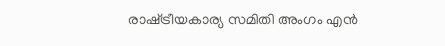രാഷ്‌ട്രീയകാര്യ സമിതി അംഗം എൻ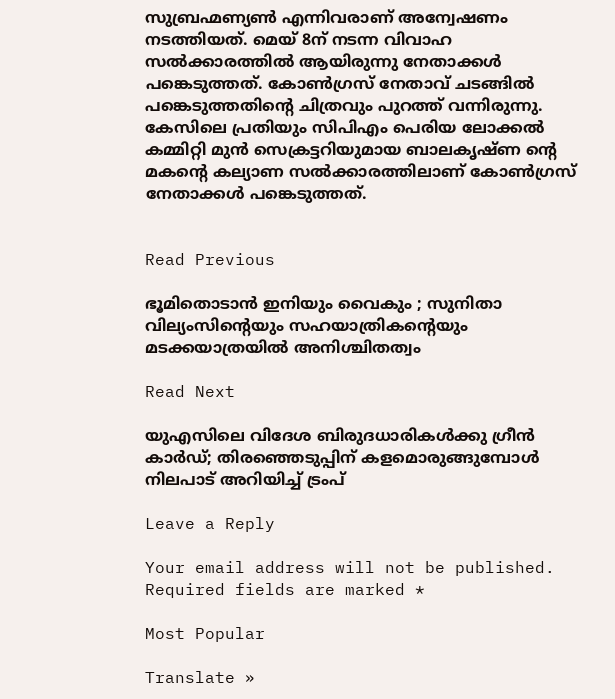സുബ്രഹ്മണ്യൺ എന്നിവരാണ് അന്വേഷണം നടത്തിയത്. മെയ്‌ 8ന് നടന്ന വിവാഹ സൽക്കാരത്തിൽ ആയിരുന്നു നേതാക്കൾ പങ്കെടുത്തത്. കോൺഗ്രസ് നേതാവ് ചടങ്ങിൽ പങ്കെടുത്തതിന്‍റെ ചിത്രവും പുറത്ത് വന്നിരുന്നു. കേസിലെ പ്രതിയും സിപിഎം പെരിയ ലോക്കൽ കമ്മിറ്റി മുൻ സെക്രട്ടറിയുമായ ബാലകൃഷ്‌ണ ന്‍റെ മകന്‍റെ കല്യാണ സൽക്കാരത്തിലാണ് കോൺഗ്രസ് നേതാക്കൾ പങ്കെടുത്തത്.


Read Previous

ഭൂമിതൊടാന്‍ ഇനിയും വൈകും ; സുനിതാ വില്യംസിന്റെയും സഹയാത്രികന്റെയും മടക്കയാത്രയില്‍ അനിശ്ചിതത്വം

Read Next

യുഎസിലെ വിദേശ ബിരുദധാരികള്‍ക്കു ഗ്രീന്‍ കാര്‍ഡ്; തിരഞ്ഞെടുപ്പിന് കളമൊരുങ്ങുമ്പോള്‍ നിലപാട് അറിയിച്ച് ട്രംപ്

Leave a Reply

Your email address will not be published. Required fields are marked *

Most Popular

Translate »